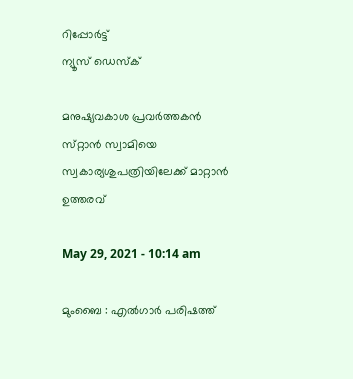റിപ്പോര്‍ട്ട്
ന്യൂസ് ഡെസ്ക്

മനുഷ്യവകാശ പ്രവര്‍ത്തകന്‍ സ്‌റ്റാന്‍ സ്വാമിയെ സ്വകാര്യശുപത്രിയിലേക്ക്‌ മാറ്റാന്‍ ഉത്തരവ്‌

May 29, 2021 - 10:14 am

മുംബൈ : എല്‍ഗാര്‍ പരിഷത്ത്‌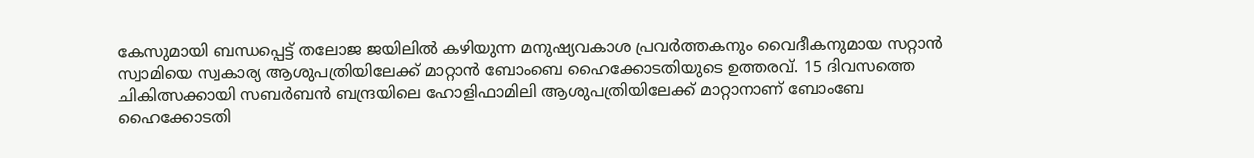കേസുമായി ബന്ധപ്പെട്ട്‌ തലോജ ജയിലില്‍ കഴിയുന്ന മനുഷ്യവകാശ പ്രവര്‍ത്തകനും വൈദീകനുമായ സറ്റാന്‍ സ്വാമിയെ സ്വകാര്യ ആശുപത്രിയിലേക്ക്‌ മാറ്റാന്‍ ബോംബെ ഹൈക്കോടതിയുടെ ഉത്തരവ്‌. 15 ദിവസത്തെ ചികിത്സക്കായി സബര്‍ബന്‍ ബന്ദ്രയിലെ ഹോളിഫാമിലി ആശുപത്രിയിലേക്ക്‌ മാറ്റാനാണ്‌ ബോംബേ ഹൈക്കോടതി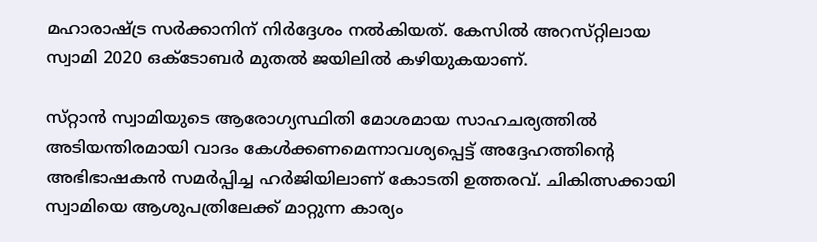മഹാരാഷ്ട്ര സര്‍ക്കാനിന്‌ നിര്‍ദ്ദേശം നല്‍കിയത്‌. കേസില്‍ അറസ്‌റ്റിലായ സ്വാമി 2020 ഒക്ടോബര്‍ മുതല്‍ ജയിലില്‍ കഴിയുകയാണ്‌.

സ്‌റ്റാന്‍ സ്വാമിയുടെ ആരോഗ്യസ്ഥിതി മോശമായ സാഹചര്യത്തില്‍ അടിയന്തിരമായി വാദം കേള്‍ക്കണമെന്നാവശ്യപ്പെട്ട്‌ അദ്ദേഹത്തിന്റെ അഭിഭാഷകന്‍ സമര്‍പ്പിച്ച ഹര്‍ജിയിലാണ്‌ കോടതി ഉത്തരവ്‌. ചികിത്സക്കായി സ്വാമിയെ ആശുപത്രിലേക്ക്‌ മാറ്റുന്ന കാര്യം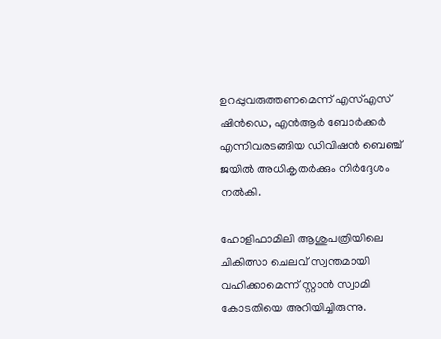ഉറപ്പുവരുത്തണമെന്ന്‌ എസ്‌എസ്‌ ഷിന്‍ഡെ, എന്‍ആര്‍ ബോര്‍ക്കര്‍ എന്നിവരടങ്ങിയ ഡിവിഷന്‍ ബെഞ്ച്‌ ജയില്‍ അധികൃതര്‍ക്കും നിര്‍ദ്ദേശം നല്‍കി.

ഹോളിഫാമിലി ആശുപത്രിയിലെ ചികിത്സാ ചെലവ്‌ സ്വന്തമായി വഹിക്കാമെന്ന്‌ സ്റ്റാന്‍ സ്വാമി കോടതിയെ അറിയിച്ചിരുന്നു.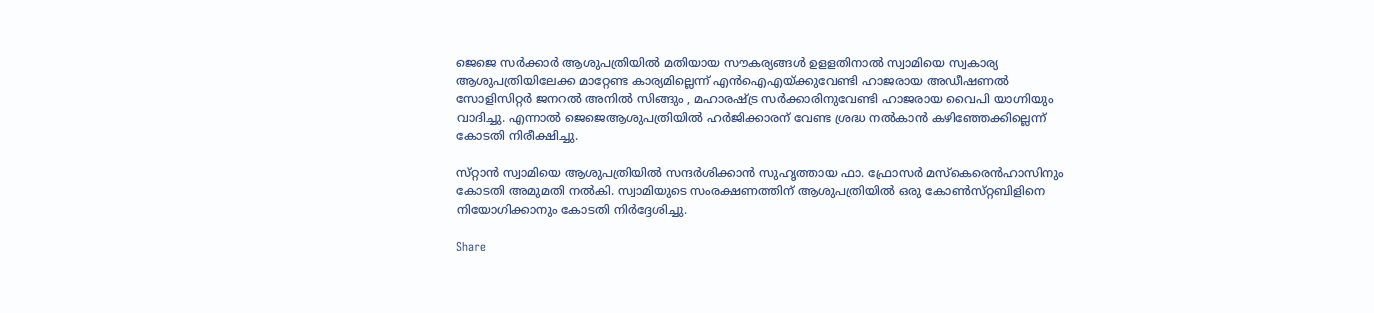ജെജെ സര്‍ക്കാര്‍ ആശുപത്രിയില്‍ മതിയായ സൗകര്യങ്ങള്‍ ഉളളതിനാല്‍ സ്വാമിയെ സ്വകാര്യ ആശുപത്രിയിലേക്ക മാറ്റേണ്ട കാര്യമില്ലെന്ന്‌ എന്‍ഐഎയ്‌ക്കുവേണ്ടി ഹാജരായ അഡീഷണല്‍ സോളിസിറ്റര്‍ ജനറല്‍ അനില്‍ സിങ്ങും , മഹാരഷ്ട്ര സര്‍ക്കാരിനുവേണ്ടി ഹാജരായ വൈപി യാഗ്നിയും വാദിച്ചു. എന്നാല്‍ ജെജെആശുപത്രിയില്‍ ഹര്‍ജിക്കാരന്‌ വേണ്ട ശ്രദ്ധ നല്‍കാന്‍ കഴിഞ്ഞേക്കില്ലെന്ന്‌ കോടതി നിരീക്ഷിച്ചു.

സ്‌റ്റാന്‍ സ്വാമിയെ ആശുപത്രിയില്‍ സന്ദര്‍ശിക്കാന്‍ സുഹൃത്തായ ഫാ. ഫ്രോസര്‍ മസ്‌കെരെന്‍ഹാസിനും കോടതി അമുമതി നല്‍കി. സ്വാമിയുടെ സംരക്ഷണത്തിന്‌ ആശുപത്രിയില്‍ ഒരു കോണ്‍സ്‌റ്റബിളിനെ നിയോഗിക്കാനും കോടതി നിര്‍ദ്ദേശിച്ചു.

Share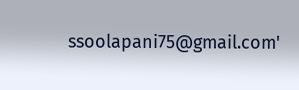ssoolapani75@gmail.com'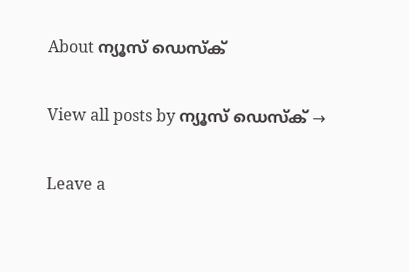About ന്യൂസ് ഡെസ്ക്

View all posts by ന്യൂസ് ഡെസ്ക് →

Leave a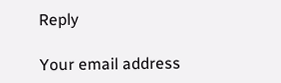Reply

Your email address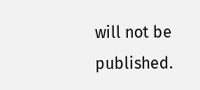will not be published.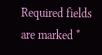Required fields are marked *